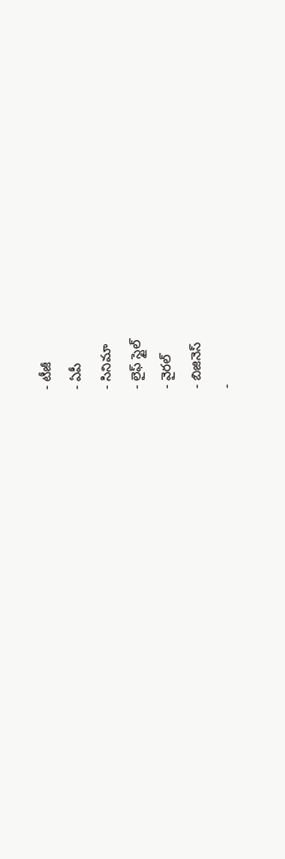- టీజీ
- ఏపీ
- సినిమా
- లైఫ్ స్టైల్
- వైరల్
- బిజినెస్
-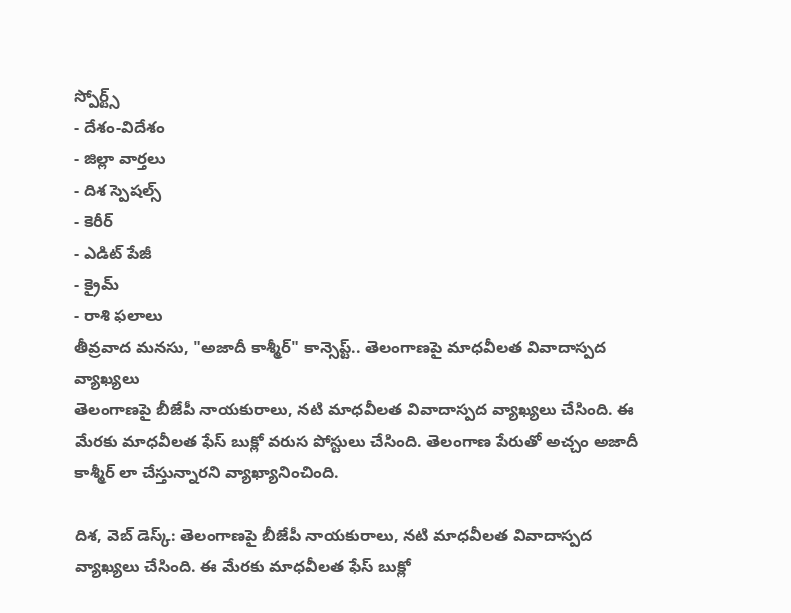స్పోర్ట్స్
- దేశం-విదేశం
- జిల్లా వార్తలు
- దిశ స్పెషల్స్
- కెరీర్
- ఎడిట్ పేజీ
- క్రైమ్
- రాశి ఫలాలు
తీవ్రవాద మనసు, "అజాదీ కాశ్మీర్" కాన్సెప్ట్.. తెలంగాణపై మాధవీలత వివాదాస్పద వ్యాఖ్యలు
తెలంగాణపై బీజేపీ నాయకురాలు, నటి మాధవీలత వివాదాస్పద వ్యాఖ్యలు చేసింది. ఈ మేరకు మాధవీలత ఫేస్ బుక్లో వరుస పోస్టులు చేసింది. తెలంగాణ పేరుతో అచ్చం అజాదీ కాశ్మీర్ లా చేస్తున్నారని వ్యాఖ్యానించింది.

దిశ, వెబ్ డెస్క్: తెలంగాణపై బీజేపీ నాయకురాలు, నటి మాధవీలత వివాదాస్పద వ్యాఖ్యలు చేసింది. ఈ మేరకు మాధవీలత ఫేస్ బుక్లో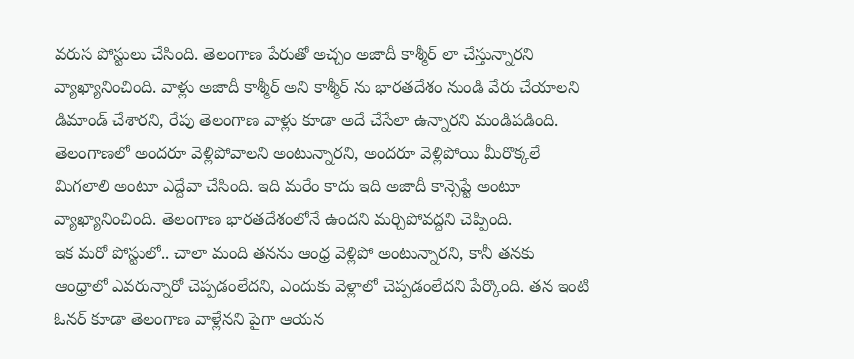వరుస పోస్టులు చేసింది. తెలంగాణ పేరుతో అచ్చం అజాదీ కాశ్మీర్ లా చేస్తున్నారని వ్యాఖ్యానించింది. వాళ్లు అజాదీ కాశ్మీర్ అని కాశ్మీర్ ను భారతదేశం నుండి వేరు చేయాలని డిమాండ్ చేశారని, రేపు తెలంగాణ వాళ్లు కూడా అదే చేసేలా ఉన్నారని మండిపడింది. తెలంగాణలో అందరూ వెళ్లిపోవాలని అంటున్నారని, అందరూ వెళ్లిపోయి మీరొక్కలే మిగలాలి అంటూ ఎద్దేవా చేసింది. ఇది మరేం కాదు ఇది అజాదీ కాన్సెప్టే అంటూ వ్యాఖ్యానించింది. తెలంగాణ భారతదేశంలోనే ఉందని మర్చిపోవద్దని చెప్పింది.
ఇక మరో పోస్టులో.. చాలా మంది తనను ఆంధ్ర వెళ్లిపో అంటున్నారని, కానీ తనకు ఆంధ్రాలో ఎవరున్నారో చెప్పడంలేదని, ఎందుకు వెళ్లాలో చెప్పడంలేదని పేర్కొంది. తన ఇంటి ఓనర్ కూడా తెలంగాణ వాళ్లేనని పైగా ఆయన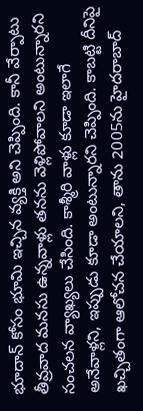భూదాన్ కోసం భూమి ఇచ్చిన వ్యక్తి అని చెప్పింది. కానీ వేర్పాటు తీవ్రవాద మనసు ఉన్నవాళ్లు తనను వెళ్లిపోవాలని అంటున్నారని సంచలన వ్యాఖ్యలు చేసింది. కాశ్మీరి వాళ్లు కూడా ఇలాగే అనేవాళ్లని, ఇప్పుడు కూడా అంటున్నారని చెప్పింది. కాబట్టి దీనిపై ఖచ్చితంగా ఆలోచన చేయాలని, తాను 2005ను హైదరాబాద్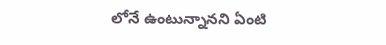లోనే ఉంటున్నానని ఏంటి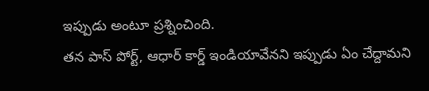ఇప్పుడు అంటూ ప్రశ్నించింది.
తన పాస్ పోర్ట్, ఆధార్ కార్డ్ ఇండియావేనని ఇప్పుడు ఏం చేద్దామని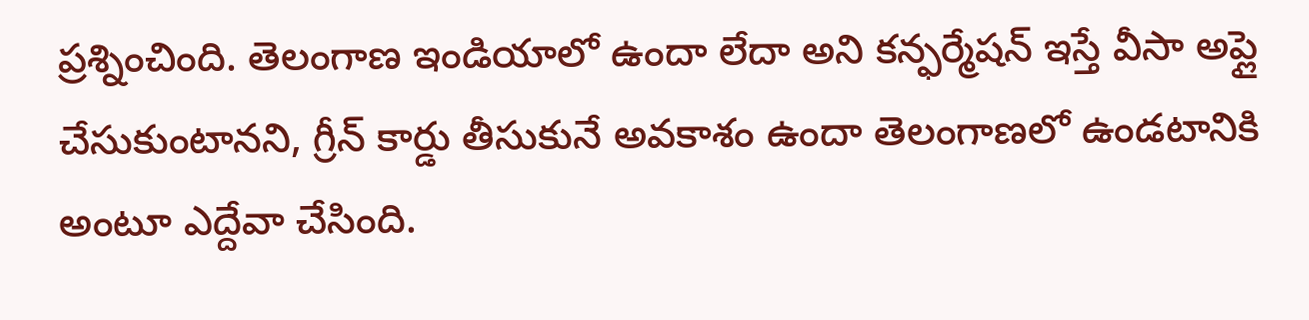ప్రశ్నించింది. తెలంగాణ ఇండియాలో ఉందా లేదా అని కన్ఫర్మేషన్ ఇస్తే వీసా అప్లై చేసుకుంటానని, గ్రీన్ కార్డు తీసుకునే అవకాశం ఉందా తెలంగాణలో ఉండటానికి అంటూ ఎద్దేవా చేసింది.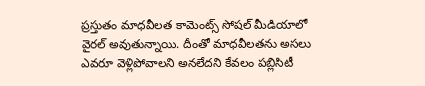ప్రస్తుతం మాధవీలత కామెంట్స్ సోషల్ మీడియాలో వైరల్ అవుతున్నాయి. దీంతో మాధవీలతను అసలు ఎవరూ వెళ్లిపోవాలని అనలేదని కేవలం పబ్లిసిటీ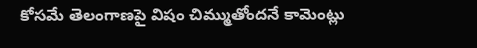కోసమే తెలంగాణపై విషం చిమ్ముతోందనే కామెంట్లు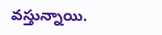వస్తున్నాయి.